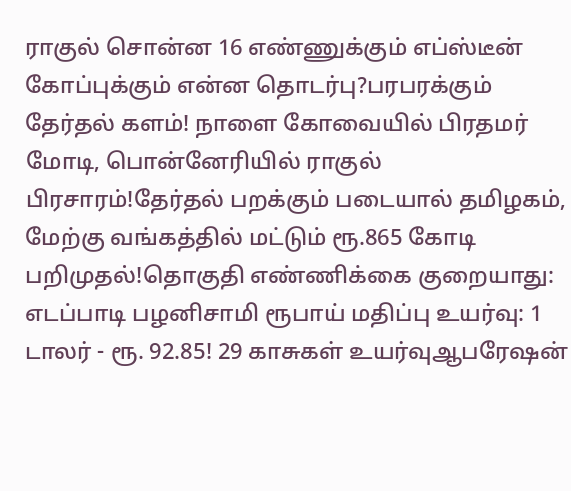ராகுல் சொன்ன 16 எண்ணுக்கும் எப்ஸ்டீன் கோப்புக்கும் என்ன தொடர்பு?பரபரக்கும் தேர்தல் களம்! நாளை கோவையில் பிரதமர் மோடி, பொன்னேரியில் ராகுல் பிரசாரம்!தேர்தல் பறக்கும் படையால் தமிழகம், மேற்கு வங்கத்தில் மட்டும் ரூ.865 கோடி பறிமுதல்!தொகுதி எண்ணிக்கை குறையாது: எடப்பாடி பழனிசாமி ரூபாய் மதிப்பு உயர்வு: 1 டாலர் - ரூ. 92.85! 29 காசுகள் உயர்வுஆபரேஷன்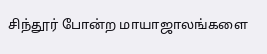சிந்தூர் போன்ற மாயாஜாலங்களை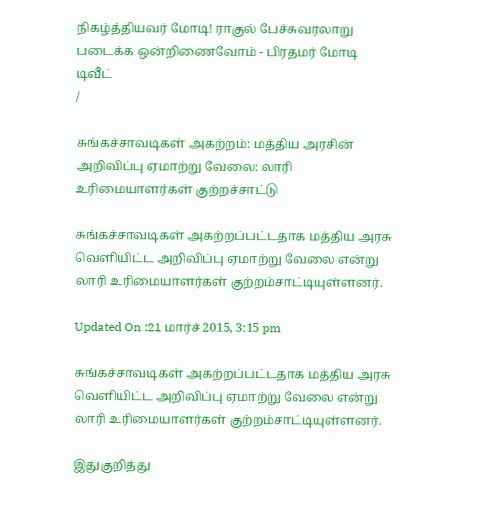நிகழ்த்தியவர் மோடி! ராகுல் பேச்சுவரலாறு படைக்க ஒன்றிணைவோம் - பிரதமர் மோடி டிவீட்
/

சுங்கச்சாவடிகள் அகற்றம்: மத்திய அரசின் அறிவிப்பு ஏமாற்று வேலை: லாரி உரிமையாளர்கள் குற்றச்சாட்டு

சுங்கச்சாவடிகள் அகற்றப்பட்டதாக மத்திய அரசு வெளியிட்ட அறிவிப்பு ஏமாற்று வேலை என்று லாரி உரிமையாளர்கள் குற்றம்சாட்டியுள்ளனர்.

Updated On :21 மார்ச் 2015, 3:15 pm

சுங்கச்சாவடிகள் அகற்றப்பட்டதாக மத்திய அரசு வெளியிட்ட அறிவிப்பு ஏமாற்று வேலை என்று லாரி உரிமையாளர்கள் குற்றம்சாட்டியுள்ளனர்.

இதுகுறித்து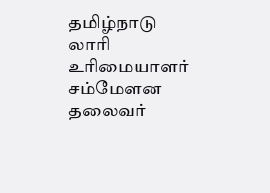தமிழ்நாடு லாரி உரிமையாளர் சம்மேளன தலைவர்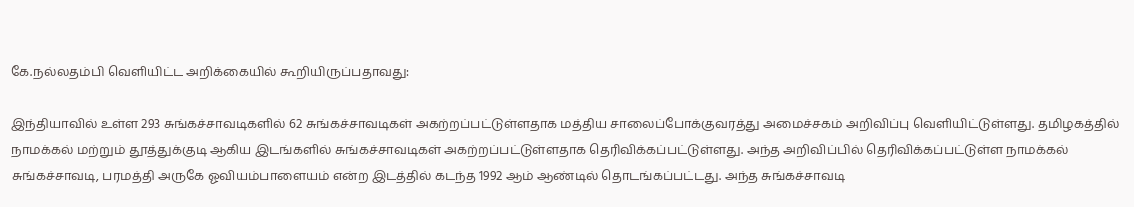கே.நல்லதம்பி வெளியிட்ட அறிக்கையில் கூறியிருப்பதாவது:

இந்தியாவில் உள்ள 293 சுங்கச்சாவடிகளில் 62 சுங்கச்சாவடிகள் அகற்றப்பட்டுள்ளதாக மத்திய சாலைப்போக்குவரத்து அமைச்சகம் அறிவிப்பு வெளியிட்டுள்ளது. தமிழகத்தில் நாமக்கல் மற்றும் தூத்துக்குடி ஆகிய இடங்களில் சுங்கச்சாவடிகள் அகற்றப்பட்டுள்ளதாக தெரிவிக்கப்பட்டுள்ளது. அந்த அறிவிப்பில் தெரிவிக்கப்பட்டுள்ள நாமக்கல் சுங்கச்சாவடி, பரமத்தி அருகே ஓவியம்பாளையம் என்ற இடத்தில் கடந்த 1992 ஆம் ஆண்டில் தொடங்கப்பட்டது. அந்த சுங்கச்சாவடி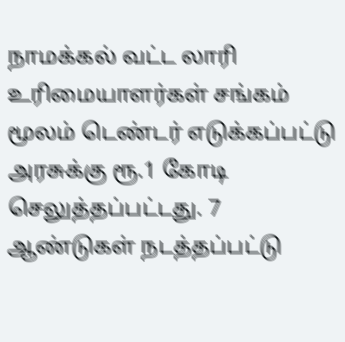நாமக்கல் வட்ட லாரி உரிமையாளர்கள் சங்கம் மூலம் டெண்டர் எடுக்கப்பட்டு அரசுக்கு ரூ.1 கோடி செலுத்தப்பட்டது. 7 ஆண்டுகள் நடத்தப்பட்டு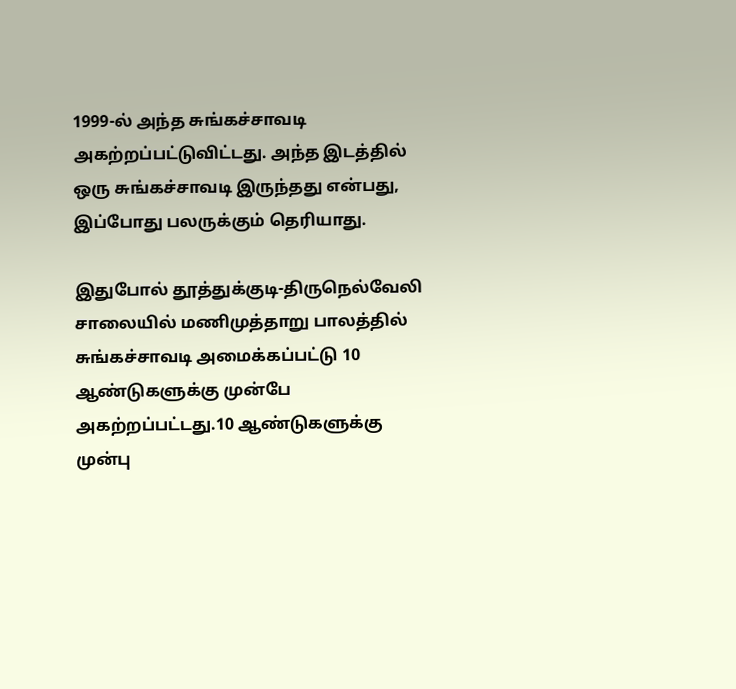1999-ல் அந்த சுங்கச்சாவடி அகற்றப்பட்டுவிட்டது. அந்த இடத்தில் ஒரு சுங்கச்சாவடி இருந்தது என்பது, இப்போது பலருக்கும் தெரியாது.

இதுபோல் தூத்துக்குடி-திருநெல்வேலி சாலையில் மணிமுத்தாறு பாலத்தில் சுங்கச்சாவடி அமைக்கப்பட்டு 10 ஆண்டுகளுக்கு முன்பே அகற்றப்பட்டது.10 ஆண்டுகளுக்கு முன்பு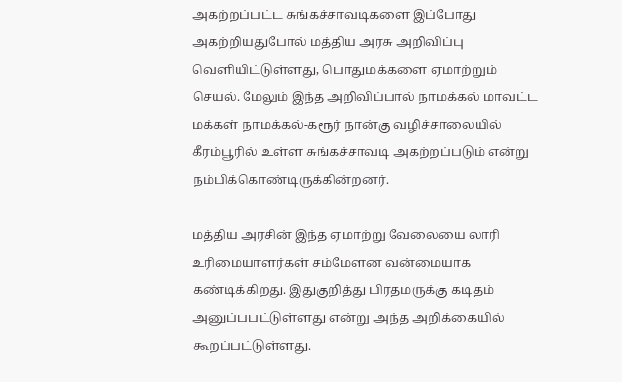அகற்றப்பட்ட சுங்கச்சாவடிகளை இப்போது அகற்றியதுபோல் மத்திய அரசு அறிவிப்பு வெளியிட்டுள்ளது, பொதுமக்களை ஏமாற்றும் செயல். மேலும் இந்த அறிவிப்பால் நாமக்கல் மாவட்ட மக்கள் நாமக்கல்-கரூர் நான்கு வழிச்சாலையில் கீரம்பூரில் உள்ள சுங்கச்சாவடி அகற்றப்படும் என்று நம்பிக்கொண்டிருக்கின்றனர்.

மத்திய அரசின் இந்த ஏமாற்று வேலையை லாரி உரிமையாளர்கள் சம்மேளன வன்மையாக கண்டிக்கிறது. இதுகுறித்து பிரதமருக்கு கடிதம் அனுப்பபட்டுள்ளது என்று அந்த அறிக்கையில் கூறப்பட்டுள்ளது.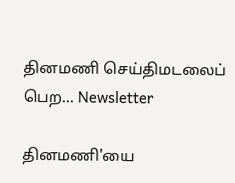தினமணி செய்திமடலைப் பெற... Newsletter

தினமணி'யை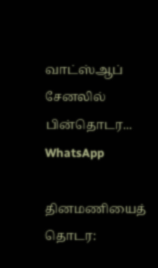வாட்ஸ்ஆப் சேனலில் பின்தொடர... WhatsApp

தினமணியைத் தொடர: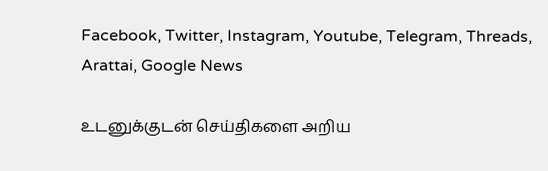Facebook, Twitter, Instagram, Youtube, Telegram, Threads, Arattai, Google News

உடனுக்குடன் செய்திகளை அறிய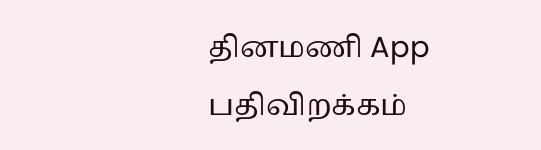தினமணி App பதிவிறக்கம்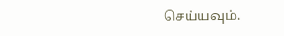செய்யவும்.